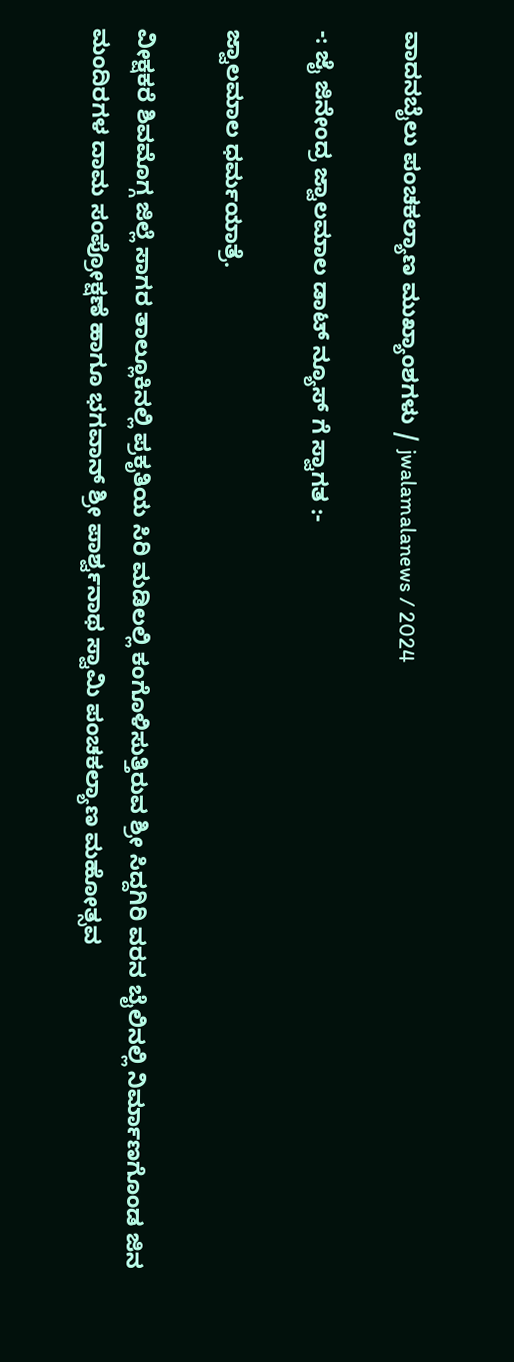ವಾದನಬೈಲು ಪಂಚಕಲ್ಯಾಣ ಮುಖ್ಯಾಂಶಗಳು / jwalamalanews / 2024

-: ಜೈ ಜಿನೇಂದ್ರ ಜ್ವಾಲಮಾಲ ಡಾಟ್ ನ್ಯೂಸ್ ಗೆ ಸ್ವಾಗತ :-

ಜ್ವಾಲಮಾಲ ಧರ್ಮಯಾತ್ರೆ.

ವೀಕ್ಷಕರೆ ಶಿವಮೊಗ್ಗ ಜಿಲ್ಲೆ ಸಾಗರ ತಾಲ್ಲೂಕಿನಲ್ಲಿ ಪ್ರಕೃತಿಯ ಸಿರಿ ಮಡಿಲಲ್ಲಿ ಕಂಗೊಳಿಸುತ್ತಿರುವ ಶ್ರೀ ಸಿದ್ದಗಿರಿ ವರನ ಬೈಲಿನಲ್ಲಿ ನಿರ್ಮಾಣಗೊಂಡ ಜಿನ ಮಂದಿರಗಳ ದಾಮ ಸಂಪ್ರೋಕ್ಷಣೆ ಹಾಗೂ ಭಗವಾನ್ ಶ್ರೀ ಪಾರ್ಶ್ವನಾಥ ಸ್ವಾಮಿ ಪಂಚಕಲ್ಯಾಣ ಮಹೋತ್ಸವ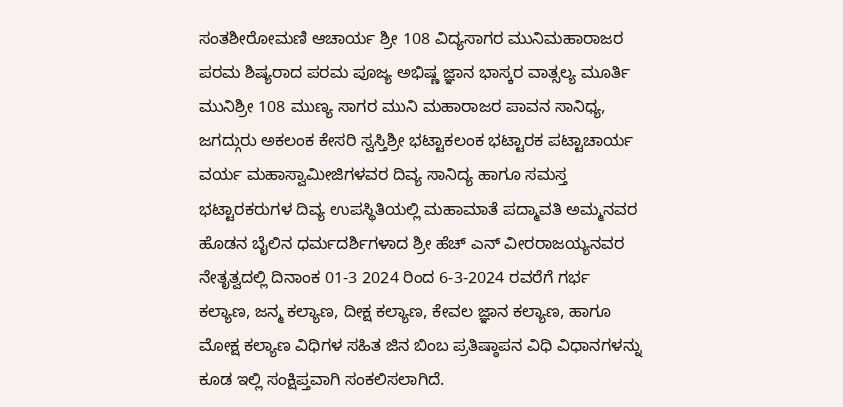ಸಂತಶೀರೋಮಣಿ ಆಚಾರ್ಯ ಶ್ರೀ 108 ವಿದ್ಯಸಾಗರ ಮುನಿಮಹಾರಾಜರ ಪರಮ ಶಿಷ್ಯರಾದ ಪರಮ ಪೂಜ್ಯ ಅಭಿಷ್ಣ ಜ್ಞಾನ ಭಾಸ್ಕರ ವಾತ್ಸಲ್ಯ ಮೂರ್ತಿ ಮುನಿಶ್ರೀ 108 ಮುಣ್ಯ ಸಾಗರ ಮುನಿ ಮಹಾರಾಜರ ಪಾವನ ಸಾನಿಧ್ಯ, ಜಗದ್ಗುರು ಅಕಲಂಕ ಕೇಸರಿ ಸ್ವಸ್ತಿಶ್ರೀ ಭಟ್ಟಾಕಲಂಕ ಭಟ್ಟಾರಕ ಪಟ್ಟಾಚಾರ್ಯ ವರ್ಯ ಮಹಾಸ್ವಾಮೀಜಿಗಳವರ ದಿವ್ಯ ಸಾನಿದ್ಯ ಹಾಗೂ ಸಮಸ್ತ ಭಟ್ಟಾರಕರುಗಳ ದಿವ್ಯ ಉಪಸ್ಥಿತಿಯಲ್ಲಿ ಮಹಾಮಾತೆ ಪದ್ಮಾವತಿ ಅಮ್ಮನವರ ಹೊಡನ ಬೈಲಿನ ಧರ್ಮದರ್ಶಿಗಳಾದ ಶ್ರೀ ಹೆಚ್ ಎನ್ ವೀರರಾಜಯ್ಯನವರ ನೇತೃತ್ವದಲ್ಲಿ ದಿನಾಂಕ 01-3 2024 ರಿಂದ 6-3-2024 ರವರೆಗೆ ಗರ್ಭ ಕಲ್ಯಾಣ, ಜನ್ಮ ಕಲ್ಯಾಣ, ದೀಕ್ಷ ಕಲ್ಯಾಣ, ಕೇವಲ ಜ್ಞಾನ ಕಲ್ಯಾಣ, ಹಾಗೂ ಮೋಕ್ಷ ಕಲ್ಯಾಣ ವಿಧಿಗಳ ಸಹಿತ ಜಿನ ಬಿಂಬ ಪ್ರತಿಷ್ಠಾಪನ ವಿಧಿ ವಿಧಾನಗಳನ್ನು ಕೂಡ ಇಲ್ಲಿ ಸಂಕ್ಷಿಪ್ತವಾಗಿ ಸಂಕಲಿಸಲಾಗಿದೆ.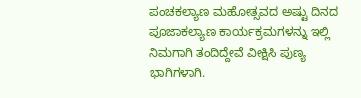ಪಂಚಕಲ್ಯಾಣ ಮಹೋತ್ಸವದ ಅಷ್ಟು ದಿನದ ಪೂಜಾಕಲ್ಯಾಣ ಕಾರ್ಯಕ್ರಮಗಳನ್ನು ಇಲ್ಲಿ ನಿಮಗಾಗಿ ತಂದಿದ್ದೇವೆ ವೀಕ್ಷಿಸಿ ಪುಣ್ಯ ಭಾಗಿಗಳಾಗಿ.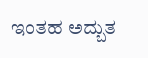ಇಂತಹ ಅದ್ಬುತ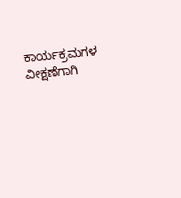ಕಾರ್ಯಕ್ರಮಗಳ  ವೀಕ್ಷಣೆಗಾಗಿ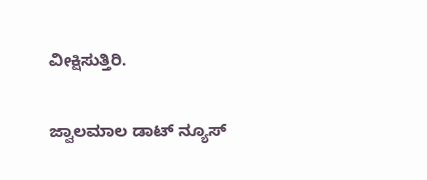ವೀಕ್ಷಿಸುತ್ತಿರಿ.

ಜ್ವಾಲಮಾಲ ಡಾಟ್ ನ್ಯೂಸ್